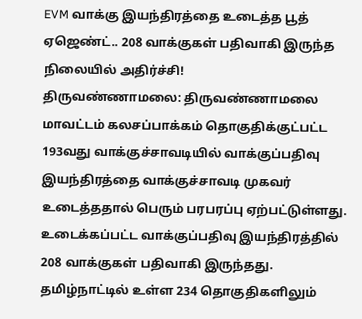EVM வாக்கு இயந்திரத்தை உடைத்த பூத் ஏஜெண்ட்.. 208 வாக்குகள் பதிவாகி இருந்த நிலையில் அதிர்ச்சி!
திருவண்ணாமலை: திருவண்ணாமலை மாவட்டம் கலசப்பாக்கம் தொகுதிக்குட்பட்ட 193வது வாக்குச்சாவடியில் வாக்குப்பதிவு இயந்திரத்தை வாக்குச்சாவடி முகவர் உடைத்ததால் பெரும் பரபரப்பு ஏற்பட்டுள்ளது. உடைக்கப்பட்ட வாக்குப்பதிவு இயந்திரத்தில் 208 வாக்குகள் பதிவாகி இருந்தது.
தமிழ்நாட்டில் உள்ள 234 தொகுதிகளிலும்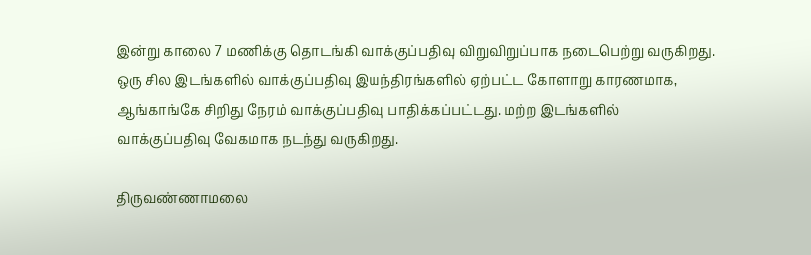இன்று காலை 7 மணிக்கு தொடங்கி வாக்குப்பதிவு விறுவிறுப்பாக நடைபெற்று வருகிறது. ஒரு சில இடங்களில் வாக்குப்பதிவு இயந்திரங்களில் ஏற்பட்ட கோளாறு காரணமாக, ஆங்காங்கே சிறிது நேரம் வாக்குப்பதிவு பாதிக்கப்பட்டது. மற்ற இடங்களில் வாக்குப்பதிவு வேகமாக நடந்து வருகிறது.

திருவண்ணாமலை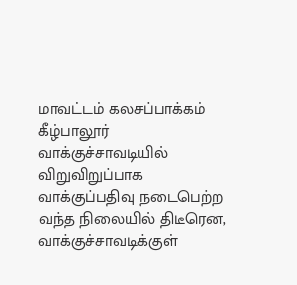மாவட்டம் கலசப்பாக்கம் கீழ்பாலூர் வாக்குச்சாவடியில் விறுவிறுப்பாக வாக்குப்பதிவு நடைபெற்ற வந்த நிலையில் திடீரென, வாக்குச்சாவடிக்குள்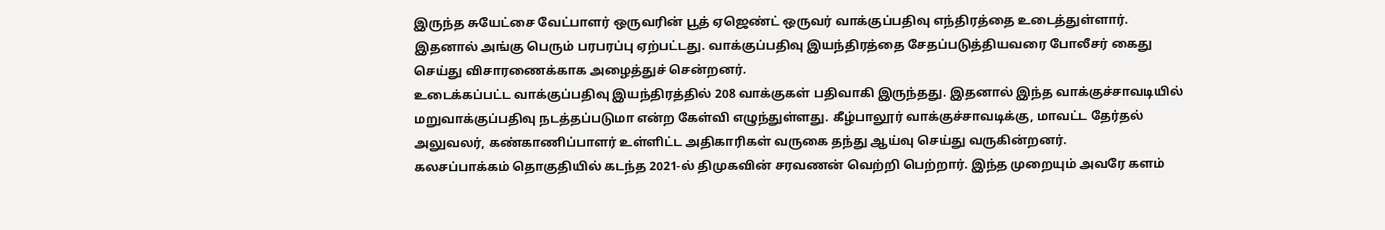இருந்த சுயேட்சை வேட்பாளர் ஒருவரின் பூத் ஏஜெண்ட் ஒருவர் வாக்குப்பதிவு எந்திரத்தை உடைத்துள்ளார். இதனால் அங்கு பெரும் பரபரப்பு ஏற்பட்டது. வாக்குப்பதிவு இயந்திரத்தை சேதப்படுத்தியவரை போலீசர் கைது செய்து விசாரணைக்காக அழைத்துச் சென்றனர்.
உடைக்கப்பட்ட வாக்குப்பதிவு இயந்திரத்தில் 208 வாக்குகள் பதிவாகி இருந்தது. இதனால் இந்த வாக்குச்சாவடியில் மறுவாக்குப்பதிவு நடத்தப்படுமா என்ற கேள்வி எழுந்துள்ளது. கீழ்பாலூர் வாக்குச்சாவடிக்கு, மாவட்ட தேர்தல் அலுவலர், கண்காணிப்பாளர் உள்ளிட்ட அதிகாரிகள் வருகை தந்து ஆய்வு செய்து வருகின்றனர்.
கலசப்பாக்கம் தொகுதியில் கடந்த 2021-ல் திமுகவின் சரவணன் வெற்றி பெற்றார். இந்த முறையும் அவரே களம்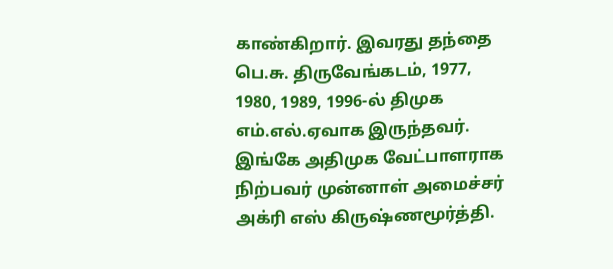காண்கிறார். இவரது தந்தை பெ.சு. திருவேங்கடம், 1977, 1980, 1989, 1996-ல் திமுக எம்.எல்.ஏவாக இருந்தவர். இங்கே அதிமுக வேட்பாளராக நிற்பவர் முன்னாள் அமைச்சர் அக்ரி எஸ் கிருஷ்ணமூர்த்தி.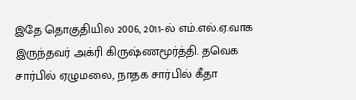இதே தொகுதியில 2006, 2011-ல் எம்.எல்.ஏ.வாக இருந்தவர் அக்ரி கிருஷ்ணமூர்த்தி. தவெக சார்பில் ஏழுமலை, நாதக சார்பில் கீதா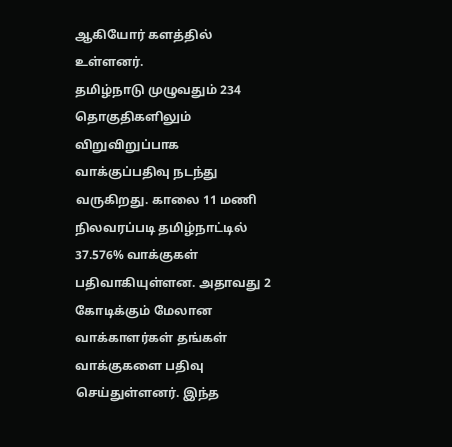ஆகியோர் களத்தில் உள்ளனர்.
தமிழ்நாடு முழுவதும் 234 தொகுதிகளிலும் விறுவிறுப்பாக வாக்குப்பதிவு நடந்து வருகிறது. காலை 11 மணி நிலவரப்படி தமிழ்நாட்டில் 37.576% வாக்குகள் பதிவாகியுள்ளன. அதாவது 2 கோடிக்கும் மேலான வாக்காளர்கள் தங்கள் வாக்குகளை பதிவு செய்துள்ளனர். இந்த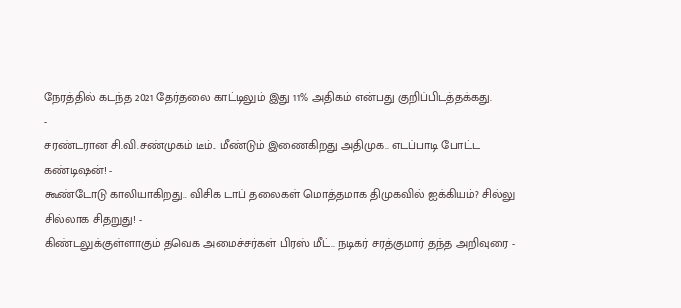நேரத்தில் கடந்த 2021 தேர்தலை காட்டிலும் இது 11% அதிகம் என்பது குறிப்பிடத்தக்கது.
-
சரண்டரான சி.வி.சண்முகம் டீம்.. மீண்டும் இணைகிறது அதிமுக.. எடப்பாடி போட்ட கண்டிஷன்! -
கூண்டோடு காலியாகிறது.. விசிக டாப் தலைகள் மொத்தமாக திமுகவில் ஐக்கியம்? சில்லு சில்லாக சிதறுது! -
கிண்டலுக்குள்ளாகும் தவெக அமைச்சர்கள் பிரஸ் மீட்.. நடிகர் சரத்குமார் தந்த அறிவுரை -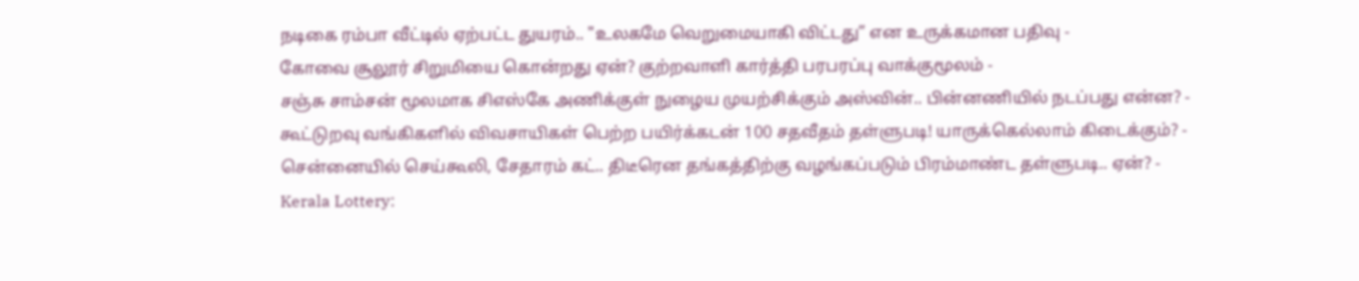நடிகை ரம்பா வீட்டில் ஏற்பட்ட துயரம்.. "உலகமே வெறுமையாகி விட்டது” என உருக்கமான பதிவு -
கோவை சூலூர் சிறுமியை கொன்றது ஏன்? குற்றவாளி கார்த்தி பரபரப்பு வாக்குமூலம் -
சஞ்சு சாம்சன் மூலமாக சிஎஸ்கே அணிக்குள் நுழைய முயற்சிக்கும் அஸ்வின்.. பின்னணியில் நடப்பது என்ன? -
கூட்டுறவு வங்கிகளில் விவசாயிகள் பெற்ற பயிர்க்கடன் 100 சதவீதம் தள்ளுபடி! யாருக்கெல்லாம் கிடைக்கும்? -
சென்னையில் செய்கூலி, சேதாரம் கட்.. திடீரென தங்கத்திற்கு வழங்கப்படும் பிரம்மாண்ட தள்ளுபடி.. ஏன்? -
Kerala Lottery: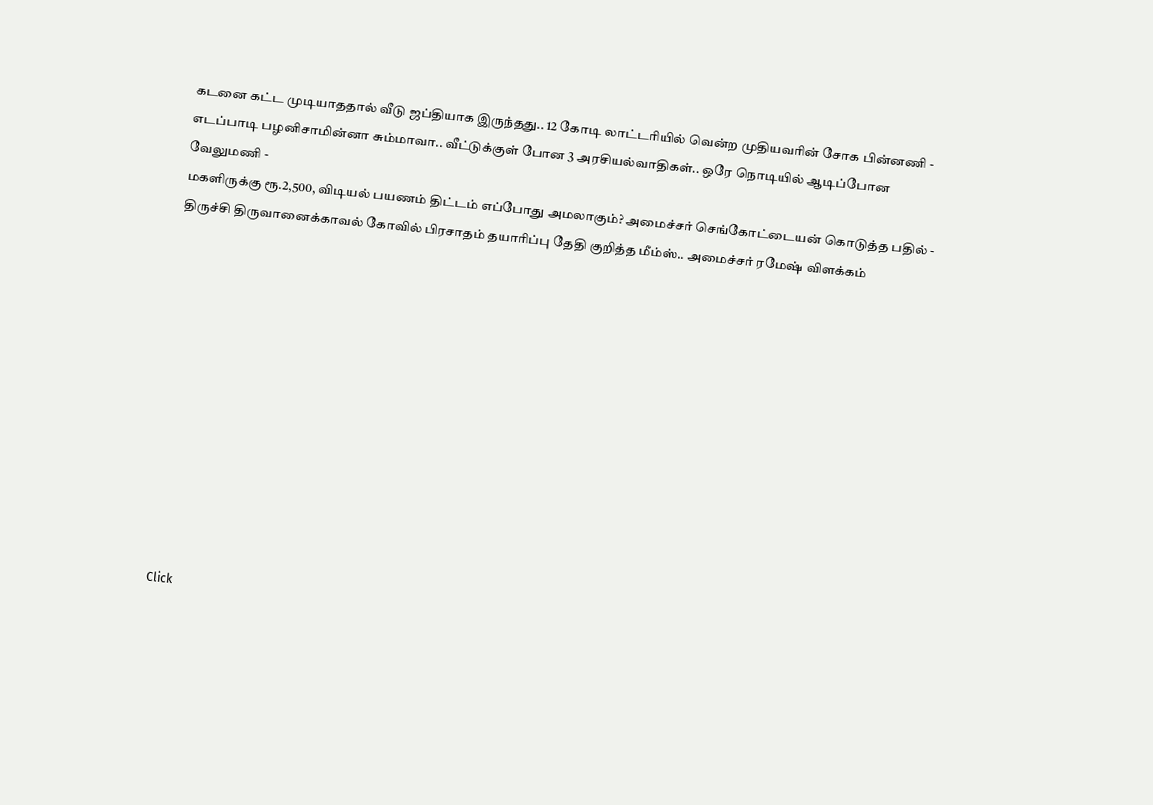கடனை கட்ட முடியாததால் வீடு ஜப்தியாக இருந்தது.. 12 கோடி லாட்டரியில் வென்ற முதியவரின் சோக பின்னணி -
எடப்பாடி பழனிசாமின்னா சும்மாவா.. வீட்டுக்குள் போன 3 அரசியல்வாதிகள்.. ஒரே நொடியில் ஆடிப்போன வேலுமணி -
மகளிருக்கு ரூ.2,500, விடியல் பயணம் திட்டம் எப்போது அமலாகும்? அமைச்சர் செங்கோட்டையன் கொடுத்த பதில் -
திருச்சி திருவானைக்காவல் கோவில் பிரசாதம் தயாரிப்பு தேதி குறித்த மீம்ஸ்.. அமைச்சர் ரமேஷ் விளக்கம்












Click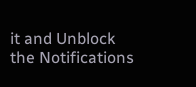it and Unblock the Notifications